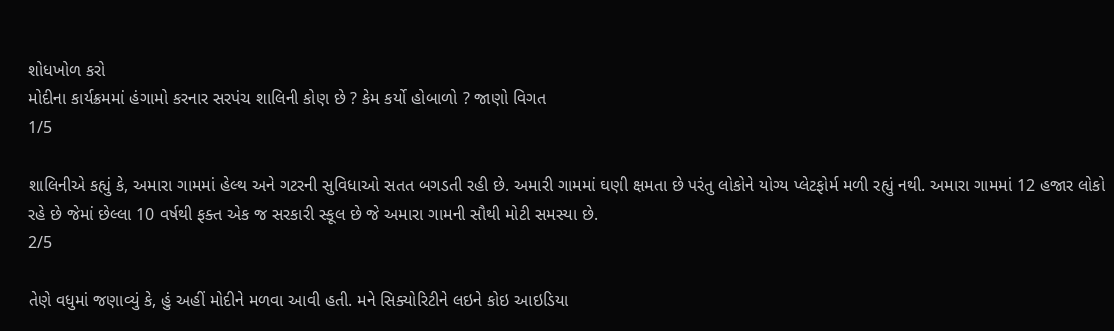શોધખોળ કરો
મોદીના કાર્યક્રમમાં હંગામો કરનાર સરપંચ શાલિની કોણ છે ? કેમ કર્યો હોબાળો ? જાણો વિગત
1/5

શાલિનીએ કહ્યું કે, અમારા ગામમાં હેલ્થ અને ગટરની સુવિધાઓ સતત બગડતી રહી છે. અમારી ગામમાં ઘણી ક્ષમતા છે પરંતુ લોકોને યોગ્ય પ્લેટફોર્મ મળી રહ્યું નથી. અમારા ગામમાં 12 હજાર લોકો રહે છે જેમાં છેલ્લા 10 વર્ષથી ફક્ત એક જ સરકારી સ્કૂલ છે જે અમારા ગામની સૌથી મોટી સમસ્યા છે.
2/5

તેણે વધુમાં જણાવ્યું કે, હું અહીં મોદીને મળવા આવી હતી. મને સિક્યોરિટીને લઇને કોઇ આઇડિયા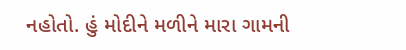નહોતો. હું મોદીને મળીને મારા ગામની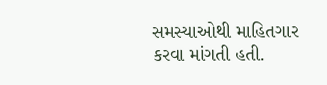સમસ્યાઓથી માહિતગાર કરવા માંગતી હતી.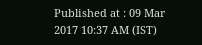Published at : 09 Mar 2017 10:37 AM (IST)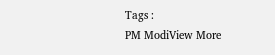Tags :
PM ModiView More